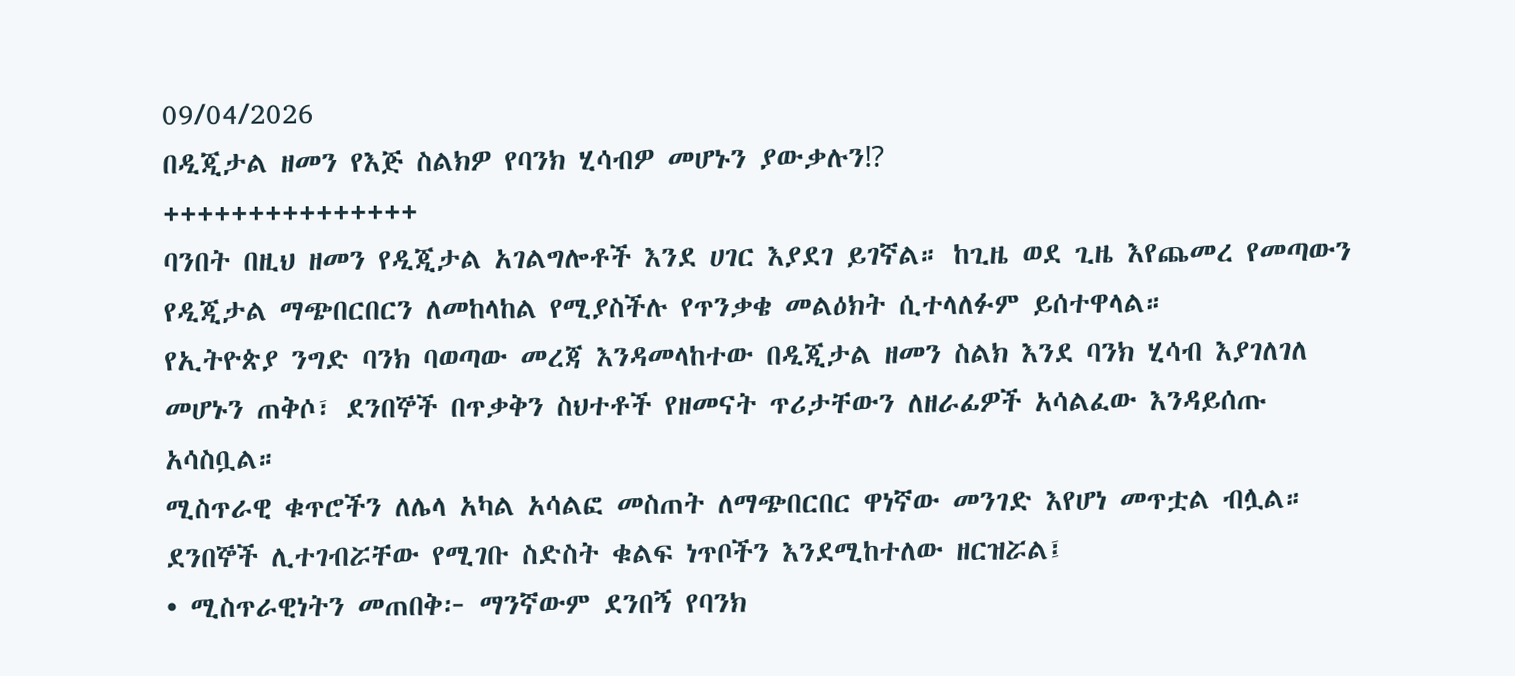09/04/2026
በዲጂታል ዘመን የእጅ ስልክዎ የባንክ ሂሳብዎ መሆኑን ያውቃሉን⁉
+++++++++++++++
ባንበት በዚህ ዘመን የዲጂታል አገልግሎቶች እንደ ሀገር እያደገ ይገኛል። ከጊዜ ወደ ጊዜ እየጨመረ የመጣውን የዲጂታል ማጭበርበርን ለመከላከል የሚያስችሉ የጥንቃቄ መልዕክት ሲተላለፉም ይሰተዋላል።
የኢትዮጵያ ንግድ ባንክ ባወጣው መረጃ እንዳመላከተው በዲጂታል ዘመን ስልክ እንደ ባንክ ሂሳብ እያገለገለ መሆኑን ጠቅሶ፣ ደንበኞች በጥቃቅን ስህተቶች የዘመናት ጥሪታቸውን ለዘራፊዎች አሳልፈው እንዳይሰጡ አሳስቧል።
ሚስጥራዊ ቁጥሮችን ለሌላ አካል አሳልፎ መስጠት ለማጭበርበር ዋነኛው መንገድ እየሆነ መጥቷል ብሏል።
ደንበኞች ሊተገብሯቸው የሚገቡ ስድስት ቁልፍ ነጥቦችን እንደሚከተለው ዘርዝሯል፤
• ሚስጥራዊነትን መጠበቅ፦ ማንኛውም ደንበኝ የባንክ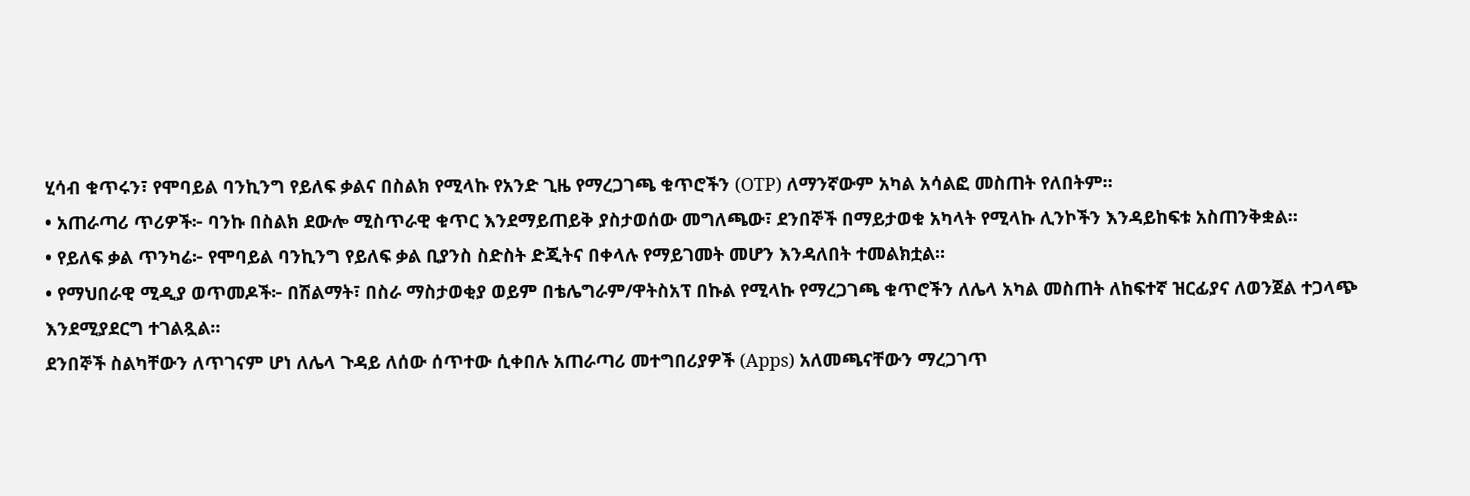ሂሳብ ቁጥሩን፣ የሞባይል ባንኪንግ የይለፍ ቃልና በስልክ የሚላኩ የአንድ ጊዜ የማረጋገጫ ቁጥሮችን (OTP) ለማንኛውም አካል አሳልፎ መስጠት የለበትም።
• አጠራጣሪ ጥሪዎች፦ ባንኩ በስልክ ደውሎ ሚስጥራዊ ቁጥር እንደማይጠይቅ ያስታወሰው መግለጫው፣ ደንበኞች በማይታወቁ አካላት የሚላኩ ሊንኮችን እንዳይከፍቱ አስጠንቅቋል።
• የይለፍ ቃል ጥንካሬ፦ የሞባይል ባንኪንግ የይለፍ ቃል ቢያንስ ስድስት ድጂትና በቀላሉ የማይገመት መሆን እንዳለበት ተመልክቷል።
• የማህበራዊ ሚዲያ ወጥመዶች፦ በሽልማት፣ በስራ ማስታወቂያ ወይም በቴሌግራም/ዋትስአፕ በኩል የሚላኩ የማረጋገጫ ቁጥሮችን ለሌላ አካል መስጠት ለከፍተኛ ዝርፊያና ለወንጀል ተጋላጭ እንደሚያደርግ ተገልጿል።
ደንበኞች ስልካቸውን ለጥገናም ሆነ ለሌላ ጉዳይ ለሰው ሰጥተው ሲቀበሉ አጠራጣሪ መተግበሪያዎች (Apps) አለመጫናቸውን ማረጋገጥ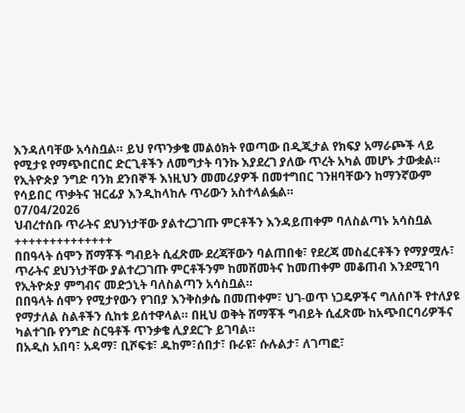እንዳለባቸው አሳስቧል። ይህ የጥንቃቄ መልዕክት የወጣው በዲጂታል የክፍያ አማራጮች ላይ የሚታዩ የማጭበርበር ድርጊቶችን ለመግታት ባንኩ እያደረገ ያለው ጥረት አካል መሆኑ ታውቋል።
የኢትዮጵያ ንግድ ባንክ ደንበኞች እነዚህን መመሪያዎች በመተግበር ገንዘባቸውን ከማንኛውም የሳይበር ጥቃትና ዝርፊያ እንዲከላከሉ ጥሪውን አስተላልፏል።
07/04/2026
ህብረተሰቡ ጥራትና ደህንነታቸው ያልተረጋገጡ ምርቶችን እንዳይጠቀም ባለስልጣኑ አሳስቧል
++++++++++++++
በበዓላት ሰሞን ሸማቾች ግብይት ሲፈጽሙ ደረጃቸውን ባልጠበቁ፣ የደረጃ መስፈርቶችን የማያሟሉ፣ ጥራትና ደህንነታቸው ያልተረጋገጡ ምርቶችንም ከመሸመትና ከመጠቀም መቆጠብ እንደሚገባ የኢትዮጵያ ምግብና መድኃኒት ባለስልጣን አሳስቧል።
በበዓላት ሰሞን የሚታየውን የገበያ እንቅስቃሴ በመጠቀም፣ ህገ-ወጥ ነጋዴዎችና ግለሰቦች የተለያዩ የማታለል ስልቶችን ሲከቱ ይሰተዋላል። በዚህ ወቅት ሸማቾች ግብይት ሲፈጽሙ ከአጭበርባሪዎችና ካልተገቡ የንግድ ስርዓቶች ጥንቃቄ ሊያደርጉ ይገባል።
በአዲስ አበባ፣ አዳማ፣ ቢሾፍቱ፣ ዱከም፣ሰበታ፣ ቡራዩ፣ ሱሉልታ፣ ለገጣፎ፣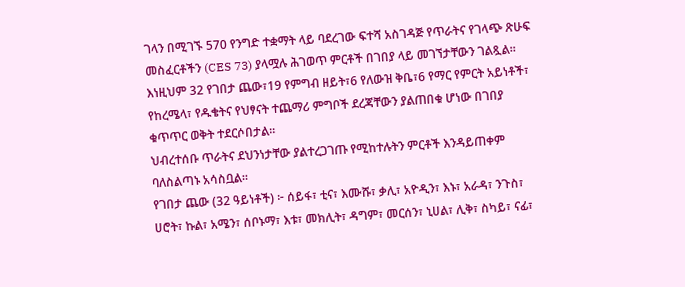ገላን በሚገኙ 570 የንግድ ተቋማት ላይ ባደረገው ፍተሻ አስገዳጅ የጥራትና የገላጭ ጽሁፍ መስፈርቶችን (CES 73) ያላሟሉ ሕገወጥ ምርቶች በገበያ ላይ መገኘታቸውን ገልጿል።
እነዚህም 32 የገበታ ጨው፣19 የምግብ ዘይት፣6 የለውዝ ቅቤ፣6 የማር የምርት አይነቶች፣ የከረሜላ፣ የዱቄትና የህፃናት ተጨማሪ ምግቦች ደረጃቸውን ያልጠበቁ ሆነው በገበያ ቁጥጥር ወቅት ተደርሶበታል።
ህብረተሰቡ ጥራትና ደህንነታቸው ያልተረጋገጡ የሚከተሉትን ምርቶች እንዳይጠቀም ባለስልጣኑ አሳስቧል።
የገበታ ጨው (32 ዓይነቶች) ፦ ሰይፋ፣ ቲና፣ እሙሹ፣ ቃሊ፣ አዮዲን፣ እኑ፣ አራዳ፣ ንጉስ፣ ሀሮት፣ ኩል፣ አሜን፣ ሰቦኑማ፣ እቱ፣ መክሊት፣ ዳግም፣ መርሰን፣ ኒሀል፣ ሊቅ፣ ስካይ፣ ናፊ፣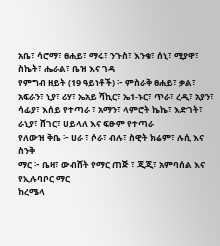አቤ፣ ሳሮማ፣ ፀሐይ፣ ማሩ፣ ንጉስ፣ እንቁ፣ ሰኒ፣ ሚያዋ፣ ስኬት፣ ሔራል፣ ቤዝ እና ገዳ
የምግብ ዘይት (19 ዓይነቶች) ፦ ምስራቅ ፀሐይ፣ ቃል፣ አፍራን፣ ኒያ፣ ሪሃ፣ ኤአይ ሻኪር፣ ኤ1-ኑር፣ ጥራ፣ ረዲ፣ አያን፣ ሳፊያ፣ እሰይ የተጣራ ፣ አማን፣ ላምሮት ኬኬ፣ እድገት፣ ራኒያ፣ ሸገር፣ ሀይላለ እና ፍፁም የተጣራ
የለውዝ ቅቤ ፦ ሀራ ፣ ሶራ፣ ብሉ፣ ስዊት ክሬም፣ ሉሲ እና ስንቅ
ማር ፦ ቤዛ፣ ውብሸት የማር ጠጅ ፣ ጂጂ፣ አምባሰል እና የኢሉባቦር ማር
ከረሜላ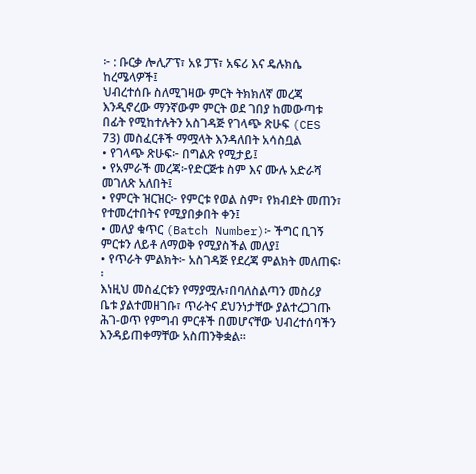፦ : ቡርቃ ሎሊፖፕ፣ አዩ ፓፕ፣ አፍሪ እና ዴሉክሴ ከረሜላዎች፤
ህብረተሰቡ ስለሚገዛው ምርት ትክክለኛ መረጃ እንዲኖረው ማንኛውም ምርት ወደ ገበያ ከመውጣቱ በፊት የሚከተሉትን አስገዳጅ የገላጭ ጽሁፍ (CES 73) መስፈርቶች ማሟላት እንዳለበት አሳስቧል
• የገላጭ ጽሁፍ፦ በግልጽ የሚታይ፤
• የአምራች መረጃ፦የድርጅቱ ስም እና ሙሉ አድራሻ መገለጽ አለበት፤
• የምርት ዝርዝር፦ የምርቱ የወል ስም፣ የክብደት መጠን፣ የተመረተበትና የሚያበቃበት ቀን፤
• መለያ ቁጥር (Batch Number)፦ ችግር ቢገኝ ምርቱን ለይቶ ለማወቅ የሚያስችል መለያ፤
• የጥራት ምልክት፦ አስገዳጅ የደረጃ ምልክት መለጠፍ፡፡
እነዚህ መስፈርቱን የማያሟሉ፣በባለስልጣን መስሪያ ቤቱ ያልተመዘገቡ፣ ጥራትና ደህንነታቸው ያልተረጋገጡ ሕገ-ወጥ የምግብ ምርቶች በመሆናቸው ህብረተሰባችን እንዳይጠቀማቸው አስጠንቅቋል።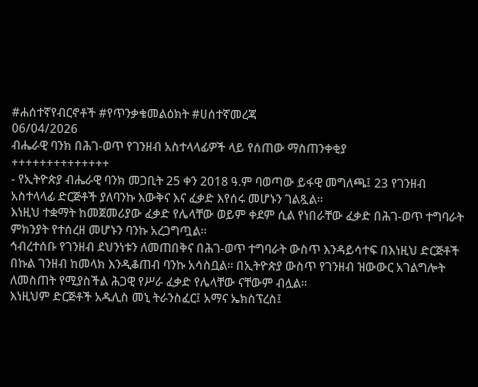#ሐሰተኛየብርኖቶች #የጥንቃቄመልዕክት #ሀሰተኛመረጃ
06/04/2026
ብሔራዊ ባንክ በሕገ-ወጥ የገንዘብ አስተላላፊዎች ላይ የሰጠው ማስጠንቀቂያ
++++++++++++++
- የኢትዮጵያ ብሔራዊ ባንክ መጋቢት 25 ቀን 2018 ዓ.ም ባወጣው ይፋዊ መግለጫ፤ 23 የገንዘብ አስተላላፊ ድርጅቶች ያለባንኩ እውቅና እና ፈቃድ እየሰሩ መሆኑን ገልጿል።
እነዚህ ተቋማት ከመጀመሪያው ፈቃድ የሌላቸው ወይም ቀደም ሲል የነበራቸው ፈቃድ በሕገ-ወጥ ተግባራት ምክንያት የተሰረዘ መሆኑን ባንኩ አረጋግጧል።
ኅብረተሰቡ የገንዘብ ደህንነቱን ለመጠበቅና በሕገ-ወጥ ተግባራት ውስጥ እንዳይሳተፍ በእነዚህ ድርጅቶች በኩል ገንዘብ ከመላክ እንዲቆጠብ ባንኩ አሳስቧል። በኢትዮጵያ ውስጥ የገንዘብ ዝውውር አገልግሎት ለመስጠት የሚያስችል ሕጋዊ የሥራ ፈቃድ የሌላቸው ናቸውም ብሏል።
እነዚህም ድርጅቶች አዱሊስ መኒ ትራንስፈር፤ አማና ኤክስፕረስ፤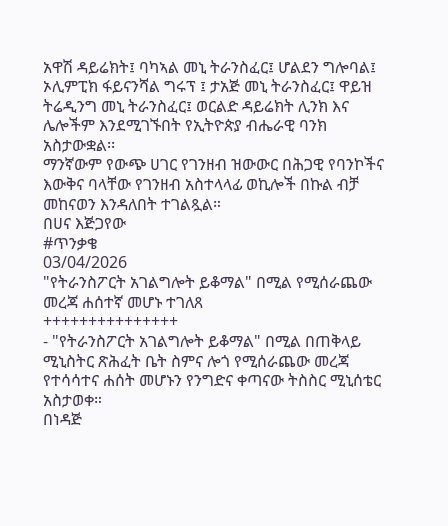አዋሽ ዳይሬክት፤ ባካኣል መኒ ትራንስፈር፤ ሆልደን ግሎባል፤ ኦሊምፒክ ፋይናንሻል ግሩፕ ፤ ታአጅ መኒ ትራንስፈር፤ ዋይዝ ትሬዲንግ መኒ ትራንስፈር፤ ወርልድ ዳይሬክት ሊንክ እና ሌሎችም እንደሚገኙበት የኢትዮጵያ ብሔራዊ ባንክ አስታውቋል፡፡
ማንኛውም የውጭ ሀገር የገንዘብ ዝውውር በሕጋዊ የባንኮችና እውቅና ባላቸው የገንዘብ አስተላላፊ ወኪሎች በኩል ብቻ መከናወን እንዳለበት ተገልጿል።
በሀና እጅጋየው
#ጥንቃቄ
03/04/2026
"የትራንስፖርት አገልግሎት ይቆማል" በሚል የሚሰራጨው መረጃ ሐሰተኛ መሆኑ ተገለጸ
+++++++++++++++
- "የትራንስፖርት አገልግሎት ይቆማል" በሚል በጠቅላይ ሚኒስትር ጽሕፈት ቤት ስምና ሎጎ የሚሰራጨው መረጃ የተሳሳተና ሐሰት መሆኑን የንግድና ቀጣናው ትስስር ሚኒሰቴር አስታወቀ።
በነዳጅ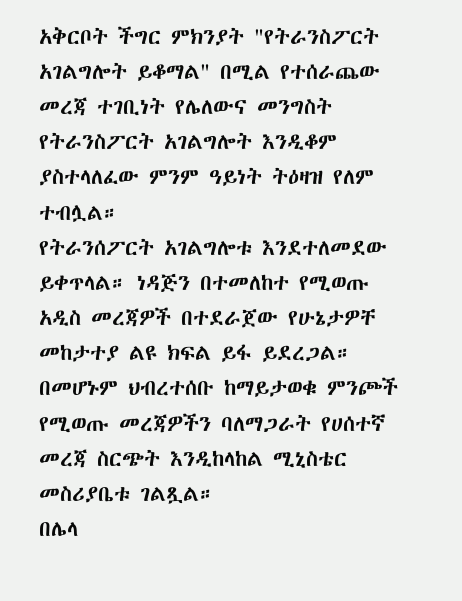አቅርቦት ችግር ምክንያት "የትራንስፖርት አገልግሎት ይቆማል" በሚል የተሰራጨው መረጃ ተገቢነት የሌለውና መንግስት የትራንስፖርት አገልግሎት እንዲቆም ያስተላለፈው ምንም ዓይነት ትዕዛዝ የለም ተብሏል።
የትራንሰፖርት አገልግሎቱ እንደተለመደው ይቀጥላል። ነዳጅን በተመለከተ የሚወጡ አዲስ መረጃዎች በተደራጀው የሁኔታዎቸ መከታተያ ልዩ ክፍል ይፋ ይደረጋል።
በመሆኑም ህብረተሰቡ ከማይታወቁ ምንጮች የሚወጡ መረጃዎችን ባለማጋራት የሀሰተኛ መረጃ ስርጭት እንዲከላከል ሚኒስቴር መስሪያቤቱ ገልጿል።
በሌላ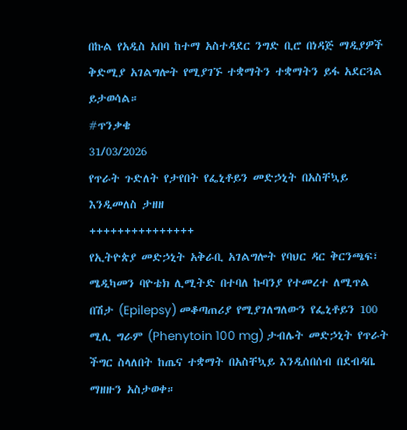በኩል የአዲስ አበባ ከተማ አስተዳደር ንግድ ቢሮ በነዳጅ ማዲያዎች ቅድሚያ አገልግሎት የሚያገኙ ተቋማትን ተቋማትን ይፋ አደርጓል ይታወሳል።
#ጥንቃቄ
31/03/2026
የጥራት ጉድለት የታየበት የፌኒቶይን መድኃኒት በአስቸኳይ እንዲመለስ ታዘዘ
+++++++++++++++
የኢትዮጵያ መድኃኒት አቅራቢ አገልግሎት የባህር ዳር ቅርንጫፍ፣ ሜዲካመን ባዮቴክ ሊሚትድ በተባለ ኩባንያ የተመረተ ለሚጥል በሽታ (Epilepsy) መቆጣጠሪያ የሚያገለግለውን የፌኒቶይን 100 ሚሊ ግራም (Phenytoin 100 mg) ታብሌት መድኃኒት የጥራት ችግር ስላለበት ከጤና ተቋማት በአስቸኳይ እንዲሰበሰብ በደብዳቤ ማዘዙን አስታወቀ።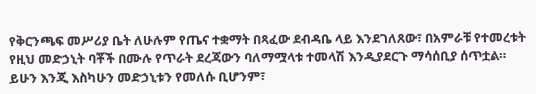የቅርንጫፍ መሥሪያ ቤት ለሁሉም የጤና ተቋማት በጻፈው ደብዳቤ ላይ እንደገለጸው፣ በአምራቹ የተመረቱት የዚህ መድኃኒት ባቾች በሙሉ የጥራት ደረጃውን ባለማሟላቱ ተመላሽ እንዲያደርጉ ማሳሰቢያ ሰጥቷል።
ይሁን እንጂ እስካሁን መድኃኒቱን የመለሱ ቢሆንም፣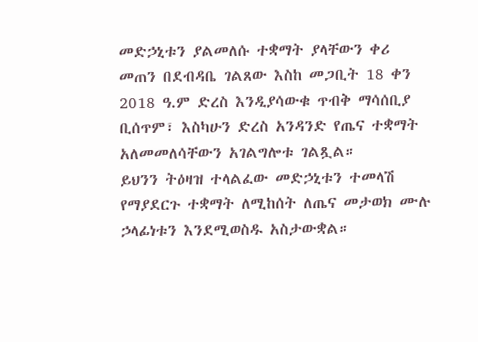መድኃኒቱን ያልመለሱ ተቋማት ያላቸውን ቀሪ መጠን በደብዳቤ ገልጸው እስከ መጋቢት 18 ቀን 2018 ዓ.ም ድረስ እንዲያሳውቁ ጥብቅ ማሳሰቢያ ቢሰጥም፣ እስካሁን ድረስ አንዳንድ የጤና ተቋማት አለመመለሳቸውን አገልግሎቱ ገልጿል።
ይህንን ትዕዛዝ ተላልፈው መድኃኒቱን ተመላሽ የማያደርጉ ተቋማት ለሚከሰት ለጤና መታወክ ሙሉ ኃላፊነቱን እንደሚወስዱ አስታውቋል።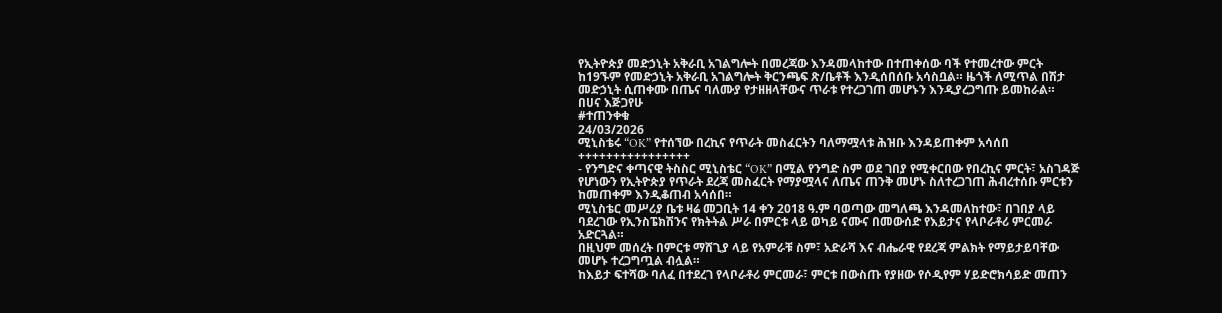የኢትዮጵያ መድኃኒት አቅራቢ አገልግሎት በመረጃው እንዳመላከተው በተጠቀሰው ባች የተመረተው ምርት ከ19ኙም የመድኃኒት አቅራቢ አገልግሎት ቅርንጫፍ ጽ/ቤቶች እንዲሰበሰቡ አሳስቧል። ዜጎች ለሚጥል በሽታ መድኃኒት ሲጠቀሙ በጤና ባለሙያ የታዘዘላቸውና ጥራቱ የተረጋገጠ መሆኑን እንዲያረጋግጡ ይመከራል።
በሀና እጅጋየሁ
#ተጠንቀቁ
24/03/2026
ሚኒስቴሩ “OK” የተሰኘው በረኪና የጥራት መስፈርትን ባለማሟላቱ ሕዝቡ እንዳይጠቀም አሳሰበ
++++++++++++++++
- የንግድና ቀጣናዊ ትስስር ሚኒስቴር “OK” በሚል የንግድ ስም ወደ ገበያ የሚቀርበው የበረኪና ምርት፣ አስገዳጅ የሆነውን የኢትዮጵያ የጥራት ደረጃ መስፈርት የማያሟላና ለጤና ጠንቅ መሆኑ ስለተረጋገጠ ሕብረተሰቡ ምርቱን ከመጠቀም እንዲቆጠብ አሳሰበ።
ሚኒስቴር መሥሪያ ቤቱ ዛሬ መጋቢት 14 ቀን 2018 ዓ.ም ባወጣው መግለጫ እንዳመለከተው፣ በገበያ ላይ ባደረገው የኢንስፔክሽንና የክትትል ሥራ በምርቱ ላይ ወካይ ናሙና በመውሰድ የእይታና የላቦራቶሪ ምርመራ አድርጓል።
በዚህም መሰረት በምርቱ ማሸጊያ ላይ የአምራቹ ስም፣ አድራሻ እና ብሔራዊ የደረጃ ምልክት የማይታይባቸው መሆኑ ተረጋግጧል ብሏል።
ከእይታ ፍተሻው ባለፈ በተደረገ የላቦራቶሪ ምርመራ፣ ምርቱ በውስጡ የያዘው የሶዲየም ሃይድሮክሳይድ መጠን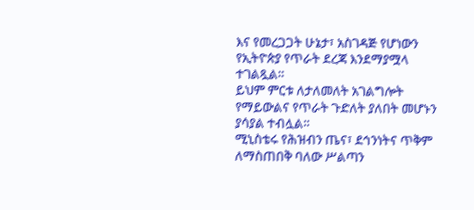እና የመረጋጋት ሁኔታ፣ አስገዳጅ የሆነውን የኢትዮጵያ የጥራት ደረጃ እንደማያሟላ ተገልጿል።
ይህም ምርቱ ለታለመለት አገልግሎት የማይውልና የጥራት ጉድለት ያለበት መሆኑን ያሳያል ተብሏል።
ሚኒስቴሩ የሕዝብን ጤና፣ ደኅንነትና ጥቅም ለማስጠበቅ ባለው ሥልጣን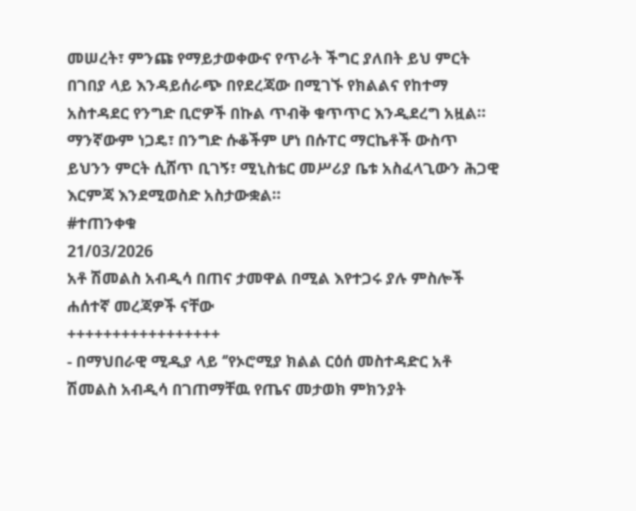መሠረት፣ ምንጩ የማይታወቀውና የጥራት ችግር ያለበት ይህ ምርት በገበያ ላይ እንዳይሰራጭ በየደረጃው በሚገኙ የክልልና የከተማ አስተዳደር የንግድ ቢሮዎች በኩል ጥብቅ ቁጥጥር እንዲደረግ አዟል።
ማንኛውም ነጋዴ፣ በንግድ ሱቆችም ሆነ በሱፐር ማርኬቶች ውስጥ ይህንን ምርት ሲሸጥ ቢገኝ፣ ሚኒስቴር መሥሪያ ቤቱ አስፈላጊውን ሕጋዊ እርምጃ እንደሚወስድ አስታውቋል።
#ተጠንቀቁ
21/03/2026
አቶ ሽመልስ አብዲሳ በጠና ታመዋል በሚል እየተጋሩ ያሉ ምስሎች ሐሰተኛ መረጃዎች ናቸው
+++++++++++++++++
- በማህበራዊ ሚዲያ ላይ ‘’የኦሮሚያ ክልል ርዕሰ መስተዳድር አቶ ሽመልስ አብዲሳ በገጠማቸዉ የጤና መታወክ ምክንያት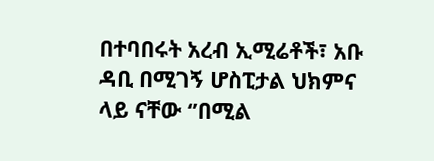በተባበሩት አረብ ኢሚሬቶች፣ አቡ ዳቢ በሚገኝ ሆስፒታል ህክምና ላይ ናቸው ‘’በሚል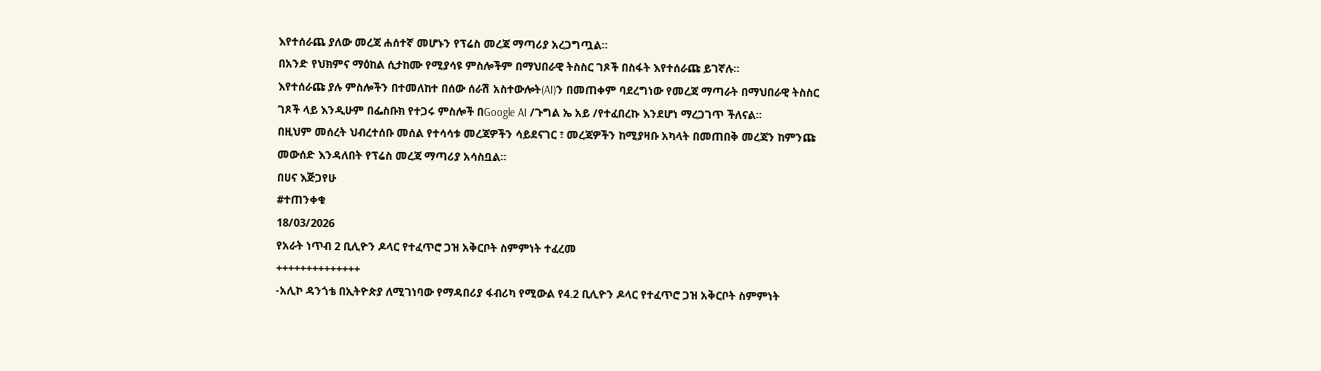እየተሰራጨ ያለው መረጃ ሐሰተኛ መሆኑን የፕሬስ መረጃ ማጣሪያ አረጋግጧል።
በአንድ የህክምና ማዕከል ሲታከሙ የሚያሳዩ ምስሎችም በማህበራዊ ትስስር ገጾች በስፋት እየተሰራጩ ይገኛሉ።
እየተሰራጩ ያሉ ምስሎችን በተመለከተ በሰው ሰራሽ አስተውሎት(AI)ን በመጠቀም ባደረግነው የመረጃ ማጣራት በማህበራዊ ትስስር ገጾች ላይ እንዲሁም በፌስቡክ የተጋሩ ምስሎች በGoogle AI /ጉግል ኤ አይ /የተፈበረኩ እንደሆነ ማረጋገጥ ችለናል።
በዚህም መሰረት ህብረተሰቡ መሰል የተሳሳቱ መረጃዎችን ሳይደናገር ፣ መረጃዎችን ከሚያዛቡ አካላት በመጠበቅ መረጃን ከምንጩ መውሰድ እንዳለበት የፕሬስ መረጃ ማጣሪያ አሳስቧል።
በሀና እጅጋየሁ
#ተጠንቀቁ
18/03/2026
የአራት ነጥብ 2 ቢሊዮን ዶላር የተፈጥሮ ጋዝ አቅርቦት ስምምነት ተፈረመ
++++++++++++++
-አሊኮ ዳንጎቴ በኢትዮጵያ ለሚገነባው የማዳበሪያ ፋብሪካ የሚውል የ4.2 ቢሊዮን ዶላር የተፈጥሮ ጋዝ አቅርቦት ስምምነት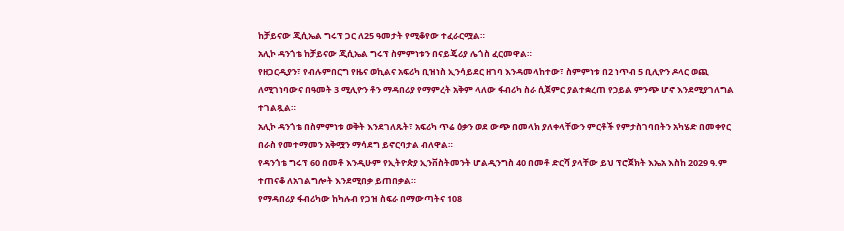ከቻይናው ጂሲኤል ግሩፕ ጋር ለ25 ዓመታት የሚቆየው ተፈራርሟል።
አሊኮ ዳንጎቴ ከቻይናው ጂሲኤል ግሩፕ ስምምነቱን በናይጄሪያ ሌጎስ ፈርመዋል።
የዘጋርዲያን፣ የብሉምበርግ የዜና ወኪልና አፍሪካ ቢዝነስ ኢንሳይደር ዘገባ እንዳመላከተው፣ ስምምነቱ በ2 ነጥብ 5 ቢሊዮን ዶላር ወጪ ለሚገነባውና በዓመት 3 ሚሊዮን ቶን ማዳበሪያ የማምረት አቅም ላለው ፋብሪካ ስራ ሲጀምር ያልተቋረጠ የኃይል ምንጭ ሆኖ እንደሚያገለግል ተገልጿል።
አሊኮ ዳንጎቴ በስምምነቱ ወቅት እንደገለጹት፣ አፍሪካ ጥሬ ዕቃን ወደ ውጭ በመላክ ያለቀላቸውን ምርቶች የምታስገባበትን አካሄድ በመቀየር በራስ የመተማመን አቅሟን ማሳደግ ይኖርባታል ብለዋል።
የዳንጎቴ ግሩፕ 60 በመቶ እንዲሁም የኢትዮጵያ ኢንቨስትመንት ሆልዲንግስ 40 በመቶ ድርሻ ያላቸው ይህ ፕሮጀክት እኤአ እስከ 2029 ዓ.ም ተጠናቆ ለአገልግሎት እንደሚበቃ ይጠበቃል።
የማዳበሪያ ፋብሪካው ከካሉብ የጋዝ ስፍራ በማውጣትና 108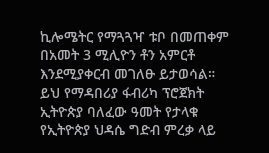ኪሎሜትር የማጓጓዣ ቱቦ በመጠቀም በአመት 3 ሚሊዮን ቶን አምርቶ እንደሚያቀርብ መገለፁ ይታወሳል።
ይህ የማዳበሪያ ፋብሪካ ፕሮጀክት ኢትዮጵያ ባለፈው ዓመት የታላቁ የኢትዮጵያ ህዳሴ ግድብ ምረቃ ላይ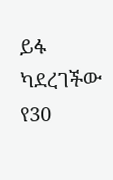ይፋ ካደረገችው የ30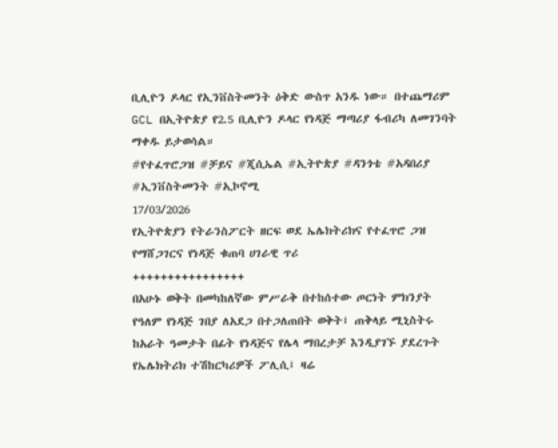ቢሊዮን ዶላር የኢንቨስትመንት ዕቅድ ውስጥ አንዱ ነው። በተጨማሪም GCL በኢትዮጵያ የ2.5 ቢሊዮን ዶላር የነዳጅ ማጣሪያ ፋብሪካ ለመገንባት ማቀዱ ይታወሳል።
#የተፈጥሮጋዝ #ቻይና #ጂሲኤል #ኢትዮጵያ #ዳንጎቴ #አዳበሪያ #ኢንቨስትመንት #ኢኮኖሚ
17/03/2026
የኢትዮጵያን የትራንስፖርት ዘርፍ ወደ ኤሌክትሪክና የተፈጥሮ ጋዝ የማሸጋገርና የነዳጅ ቁጠባ ሀገራዊ ጥሪ
++++++++++++++++
በአሁኑ ወቅት በመካከለኛው ምሥራቅ በተከሰተው ጦርነት ምክንያት የዓለም የነዳጅ ገበያ ለአደጋ በተጋለጠበት ወቅት፤ ጠቅላይ ሚኒስትሩ ከአራት ዓመታት በፊት የነዳጅና የሌላ ማበረታቻ እንዲያገኙ ያደረጉት የኤሌክትሪክ ተሽከርካሪዎች ፖሊሲ፤ ዛሬ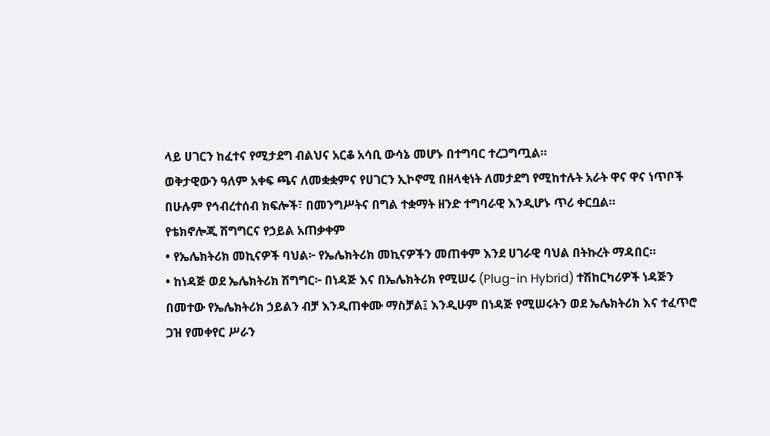ላይ ሀገርን ከፈተና የሚታደግ ብልህና አርቆ አሳቢ ውሳኔ መሆኑ በተግባር ተረጋግጧል።
ወቅታዊውን ዓለም አቀፍ ጫና ለመቋቋምና የሀገርን ኢኮኖሚ በዘላቂነት ለመታደግ የሚከተሉት አራት ዋና ዋና ነጥቦች በሁሉም የኅብረተሰብ ክፍሎች፣ በመንግሥትና በግል ተቋማት ዘንድ ተግባራዊ እንዲሆኑ ጥሪ ቀርቧል።
የቴክኖሎጂ ሽግግርና የኃይል አጠቃቀም
• የኤሌክትሪክ መኪናዎች ባህል፦ የኤሌክትሪክ መኪናዎችን መጠቀም እንደ ሀገራዊ ባህል በትኩረት ማዳበር።
• ከነዳጅ ወደ ኤሌክትሪክ ሽግግር፦ በነዳጅ እና በኤሌክትሪክ የሚሠሩ (Plug-in Hybrid) ተሽከርካሪዎች ነዳጅን በመተው የኤሌክትሪክ ኃይልን ብቻ እንዲጠቀሙ ማስቻል፤ እንዲሁም በነዳጅ የሚሠሩትን ወደ ኤሌክትሪክ እና ተፈጥሮ ጋዝ የመቀየር ሥራን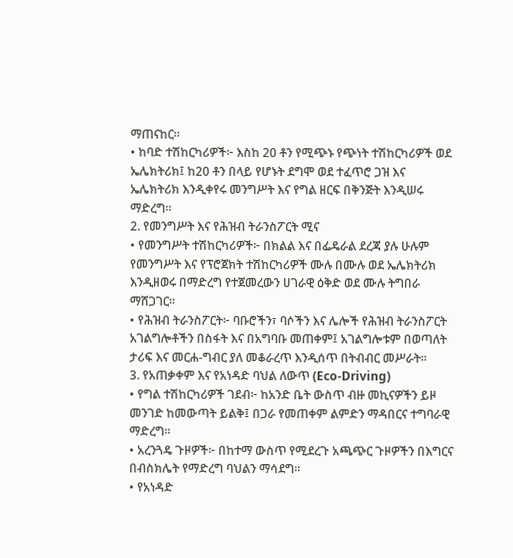ማጠናከር።
• ከባድ ተሽከርካሪዎች፦ እስከ 20 ቶን የሚጭኑ የጭነት ተሽከርካሪዎች ወደ ኤሌክትሪክ፤ ከ20 ቶን በላይ የሆኑት ደግሞ ወደ ተፈጥሮ ጋዝ እና ኤሌክትሪክ እንዲቀየሩ መንግሥት እና የግል ዘርፍ በቅንጅት እንዲሠሩ ማድረግ።
2. የመንግሥት እና የሕዝብ ትራንስፖርት ሚና
• የመንግሥት ተሽከርካሪዎች፦ በክልል እና በፌዴራል ደረጃ ያሉ ሁሉም የመንግሥት እና የፕሮጀክት ተሽከርካሪዎች ሙሉ በሙሉ ወደ ኤሌክትሪክ እንዲዘወሩ በማድረግ የተጀመረውን ሀገራዊ ዕቅድ ወደ ሙሉ ትግበራ ማሸጋገር።
• የሕዝብ ትራንስፖርት፦ ባቡሮችን፣ ባሶችን እና ሌሎች የሕዝብ ትራንስፖርት አገልግሎቶችን በስፋት እና በአግባቡ መጠቀም፤ አገልግሎቱም በወጣለት ታሪፍ እና መርሐ-ግብር ያለ መቆራረጥ እንዲሰጥ በትብብር መሥራት።
3. የአጠቃቀም እና የአነዳድ ባህል ለውጥ (Eco-Driving)
• የግል ተሽከርካሪዎች ገደብ፦ ከአንድ ቤት ውስጥ ብዙ መኪናዎችን ይዞ መንገድ ከመውጣት ይልቅ፤ በጋራ የመጠቀም ልምድን ማዳበርና ተግባራዊ ማድረግ።
• አረንጓዴ ጉዞዎች፦ በከተማ ውስጥ የሚደረጉ አጫጭር ጉዞዎችን በእግርና በብስክሌት የማድረግ ባህልን ማሳደግ።
• የአነዳድ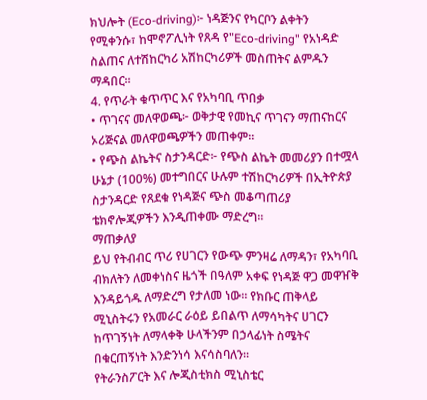ክህሎት (Eco-driving)፦ ነዳጅንና የካርቦን ልቀትን የሚቀንሱ፣ ከሞኖፖሊነት የጸዳ የ"Eco-driving" የአነዳድ ስልጠና ለተሽከርካሪ አሽከርካሪዎች መስጠትና ልምዱን ማዳበር።
4. የጥራት ቁጥጥር እና የአካባቢ ጥበቃ
• ጥገናና መለዋወጫ፦ ወቅታዊ የመኪና ጥገናን ማጠናከርና ኦሪጅናል መለዋወጫዎችን መጠቀም።
• የጭስ ልኬትና ስታንዳርድ፦ የጭስ ልኬት መመሪያን በተሟላ ሁኔታ (100%) መተግበርና ሁሉም ተሽከርካሪዎች በኢትዮጵያ ስታንዳርድ የጸደቁ የነዳጅና ጭስ መቆጣጠሪያ ቴክኖሎጂዎችን እንዲጠቀሙ ማድረግ።
ማጠቃለያ
ይህ የትብብር ጥሪ የሀገርን የውጭ ምንዛሬ ለማዳን፣ የአካባቢ ብክለትን ለመቀነስና ዜጎች በዓለም አቀፍ የነዳጅ ዋጋ መዋዠቅ እንዳይጎዱ ለማድረግ የታለመ ነው። የክቡር ጠቅላይ ሚኒስትሩን የአመራር ራዕይ ይበልጥ ለማሳካትና ሀገርን ከጥገኝነት ለማላቀቅ ሁላችንም በኃላፊነት ስሜትና በቁርጠኝነት እንድንነሳ እናሳስባለን።
የትራንስፖርት እና ሎጂስቲክስ ሚኒስቴር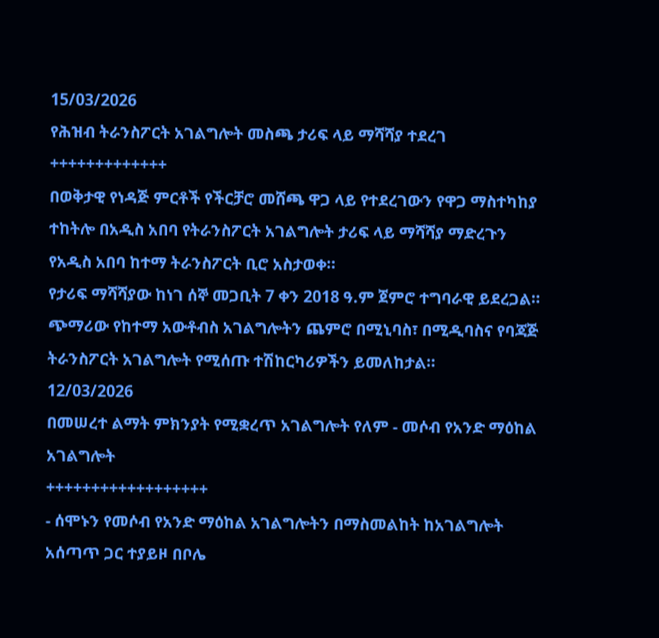15/03/2026
የሕዝብ ትራንስፖርት አገልግሎት መስጫ ታሪፍ ላይ ማሻሻያ ተደረገ
+++++++++++++
በወቅታዊ የነዳጅ ምርቶች የችርቻሮ መሸጫ ዋጋ ላይ የተደረገውን የዋጋ ማስተካከያ ተከትሎ በአዲስ አበባ የትራንስፖርት አገልግሎት ታሪፍ ላይ ማሻሻያ ማድረጉን የአዲስ አበባ ከተማ ትራንስፖርት ቢሮ አስታወቀ።
የታሪፍ ማሻሻያው ከነገ ሰኞ መጋቢት 7 ቀን 2018 ዓ.ም ጀምሮ ተግባራዊ ይደረጋል። ጭማሪው የከተማ አውቶብስ አገልግሎትን ጨምሮ በሚኒባስ፣ በሚዲባስና የባጃጅ ትራንስፖርት አገልግሎት የሚሰጡ ተሽከርካሪዎችን ይመለከታል።
12/03/2026
በመሠረተ ልማት ምክንያት የሚቋረጥ አገልግሎት የለም - መሶብ የአንድ ማዕከል አገልግሎት
++++++++++++++++++
- ሰሞኑን የመሶብ የአንድ ማዕከል አገልግሎትን በማስመልከት ከአገልግሎት አሰጣጥ ጋር ተያይዞ በቦሌ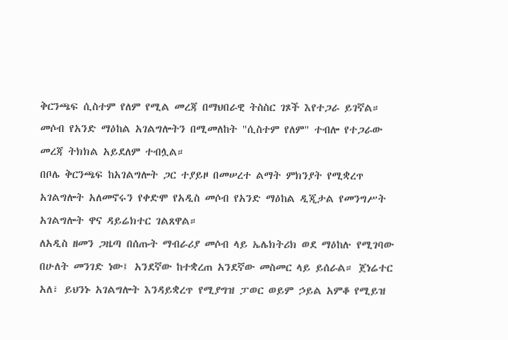ቅርንጫፍ ሲስተም የለም የሚል መረጃ በማህበራዊ ትስስር ገጾች እየተጋራ ይገኛል። መሶብ የአንድ ማዕከል አገልግሎትን በሚመለከት "ሲስተም የለም" ተብሎ የተጋራው መረጃ ትክክል አይደለም ተብሏል።
በቦሌ ቅርንጫፍ ከአገልግሎት ጋር ተያይዞ በመሠረተ ልማት ምክንያት የሚቋረጥ አገልግሎት አለመኖሩን የቀድሞ የአዲስ መሶብ የአንድ ማዕከል ዲጂታል የመንግሥት አገልግሎት ዋና ዳይሬክተር ገልጸዋል።
ለአዲስ ዘመን ጋዜጣ በሰጡት ማብራሪያ መሶብ ላይ ኤሌክትሪክ ወደ ማዕከሉ የሚገባው በሁለት መንገድ ነው፤ አንደኛው ከተቋረጠ አንደኛው መስመር ላይ ይሰራል። ጀነሬተር አለ፣ ይህንኑ አገልግሎት እንዳይቋረጥ የሚያግዝ ፓወር ወይም ኃይል አምቆ የሚይዝ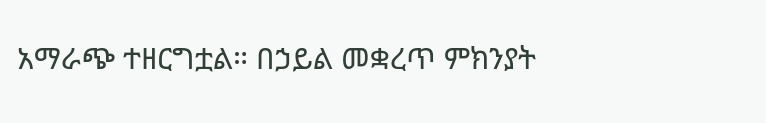አማራጭ ተዘርግቷል። በኃይል መቋረጥ ምክንያት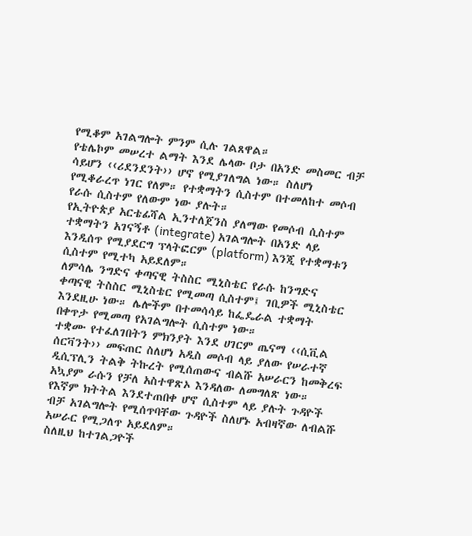የሚቆም አገልግሎት ምንም ሲሉ ገልጸዋል።
የቴሌኮም መሠረተ ልማት እንደ ሌላው ቦታ በአንድ መስመር ብቻ ሳይሆን ‹‹ሪደንደንት›› ሆኖ የሚያገለግል ነው። ስለሆነ የሚቆራረጥ ነገር የለም። የተቋማትን ሲስተም በተመለከተ መሶብ የራሱ ሲስተም የለውም ነው ያሉት።
የኢትዮጵያ አርቴፊሻል ኢንተለጀንስ ያለማው የመሶብ ሲስተም ተቋማትን አገናኝቶ (integrate) አገልግሎት በአንድ ላይ እንዲሰጥ የሚያደርግ ፕላትፎርም (platform) እንጂ የተቋማቱን ሲስተም የሚተካ አይደለም።
ለምሳሌ ንግድና ቀጣናዊ ትስስር ሚኒስቴር የራሱ ከንግድና ቀጣናዊ ትስስር ሚኒስቴር የሚመጣ ሲስተም፤ ገቢዎች ሚኒስቴር እንደዚሁ ነው። ሌሎችም በተመሳሳይ ከፌዴራል ተቋማት በቀጥታ የሚመጣ የአገልግሎት ሲስተም ነው።
ተቋሙ የተፈለገበትን ምክንያት እንደ ሀገርም ጤናማ ‹‹ሲቪል ሰርቫንት›› መፍጠር ስለሆነ አዲስ መሶብ ላይ ያለው የሠራተኛ ዲሲፕሊን ትልቅ ትኩረት የሚሰጠውና ብልሹ አሠራርን ከመቅረፍ አኳያም ራሱን የቻለ አስተዋጽኦ እንዳለው ለመግለጽ ነው። የእኛም ክትትል እንደተጠበቀ ሆኖ ሲስተም ላይ ያሉት ጉዳዮች ብቻ አገልግሎት የሚሰጥባቸው ጉዳዮች ስለሆኑ አብዛኛው ለብልሹ አሠራር የሚጋለጥ አይደለም።
ስለዚህ ከተገልጋዮች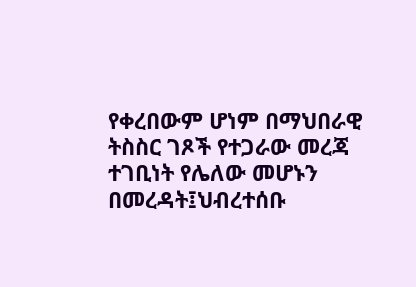የቀረበውም ሆነም በማህበራዊ ትስስር ገጾች የተጋራው መረጃ ተገቢነት የሌለው መሆኑን በመረዳት፤ህብረተሰቡ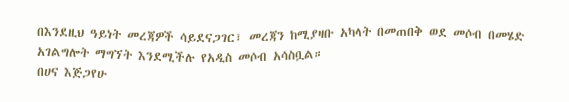በእንደዚህ ዓይነት መረጃዎች ሳይደናጋገር፣ መረጃን ከሚያዛቡ አካላት በመጠበቅ ወደ መሶብ በመሄድ አገልግሎት ማግኘት እንደሚችሉ የአዲስ መሶብ አሳስቧል።
በሀና እጅጋየሁ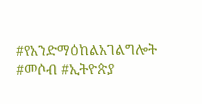#የአንድማዕከልአገልግሎት #መሶብ #ኢትዮጵያ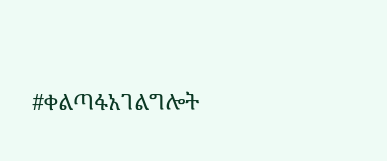#ቀልጣፋአገልግሎት